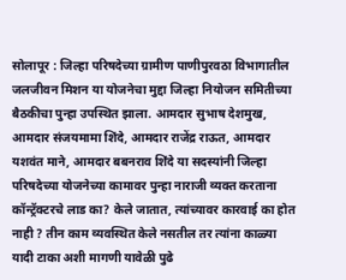सोलापूर : जिल्हा परिषदेच्या ग्रामीण पाणीपुरवठा विभागातील जलजीवन मिशन या योजनेचा मुद्दा जिल्हा नियोजन समितीच्या बैठकीचा पुन्हा उपस्थित झाला. आमदार सुभाष देशमुख, आमदार संजयमामा शिंदे, आमदार राजेंद्र राऊत, आमदार यशवंत माने, आमदार बबनराव शिंदे या सदस्यांनी जिल्हा परिषदेच्या योजनेच्या कामावर पुन्हा नाराजी व्यक्त करताना कॉन्ट्रॅक्टरचे लाड का? केले जातात, त्यांच्यावर कारवाई का होत नाही ? तीन काम व्यवस्थित केले नसतील तर त्यांना काळ्या यादी टाका अशी मागणी यावेळी पुढे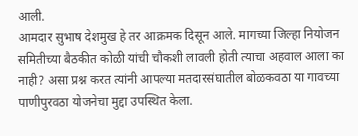आली.
आमदार सुभाष देशमुख हे तर आक्रमक दिसून आले. मागच्या जिल्हा नियोजन समितीच्या बैठकीत कोळी यांची चौकशी लावली होती त्याचा अहवाल आला का नाही? असा प्रश्न करत त्यांनी आपल्या मतदारसंघातील बोळकवठा या गावच्या पाणीपुरवठा योजनेचा मुद्दा उपस्थित केला.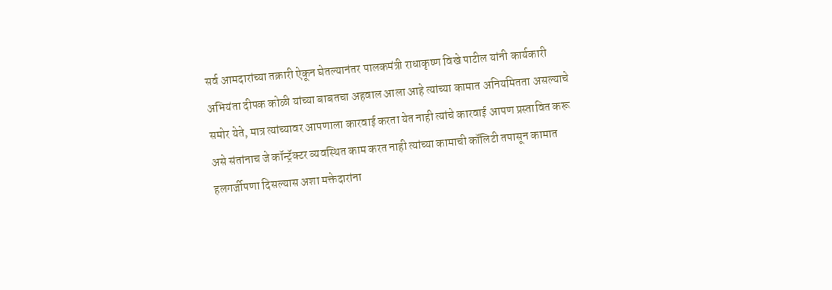सर्व आमदारांच्या तक्रारी ऐकून घेतल्यानंतर पालकमंत्री राधाकृष्ण विखे पाटील यांनी कार्यकारी अभियंता दीपक कोळी यांच्या बाबतचा अहवाल आला आहे त्यांच्या कामात अनियमितता असल्याचे समोर येते, मात्र त्यांच्यावर आपणाला कारवाई करता येत नाही त्यांचे कारवाई आपण प्रस्तावित करू असे संतांनाच जे कॉन्ट्रॅक्टर व्यवस्थित काम करत नाही त्यांच्या कामाची कॉलिटी तपासून कामात हलगर्जीपणा दिसल्यास अशा मक्तेदारांना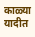काळ्या यादीत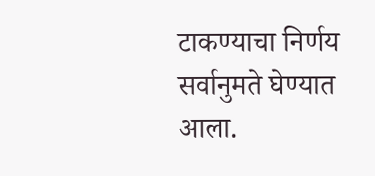टाकण्याचा निर्णय सर्वानुमते घेण्यात आला.